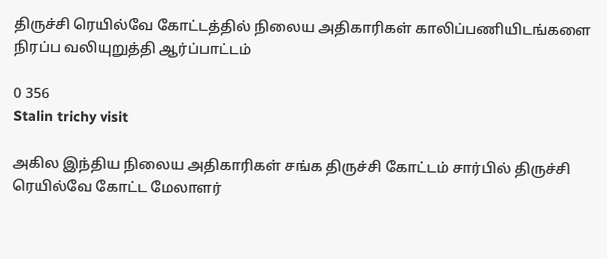திருச்சி ரெயில்வே கோட்டத்தில் நிலைய அதிகாரிகள் காலிப்பணியிடங்களை நிரப்ப வலியுறுத்தி ஆர்ப்பாட்டம்

0 356
Stalin trichy visit

அகில இந்திய நிலைய அதிகாரிகள் சங்க திருச்சி கோட்டம் சார்பில் திருச்சி ரெயில்வே கோட்ட மேலாளர்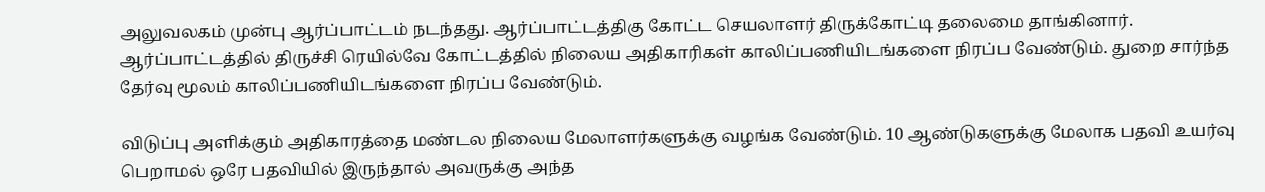அலுவலகம் முன்பு ஆர்ப்பாட்டம் நடந்தது. ஆர்ப்பாட்டத்திகு கோட்ட செயலாளர் திருக்கோட்டி தலைமை தாங்கினார். ஆர்ப்பாட்டத்தில் திருச்சி ரெயில்வே கோட்டத்தில் நிலைய அதிகாரிகள் காலிப்பணியிடங்களை நிரப்ப வேண்டும். துறை சார்ந்த தேர்வு மூலம் காலிப்பணியிடங்களை நிரப்ப வேண்டும்.

விடுப்பு அளிக்கும் அதிகாரத்தை மண்டல நிலைய மேலாளர்களுக்கு வழங்க வேண்டும். 10 ஆண்டுகளுக்கு மேலாக பதவி உயர்வு பெறாமல் ஒரே பதவியில் இருந்தால் அவருக்கு அந்த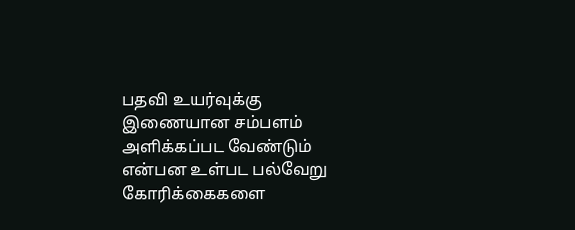பதவி உயர்வுக்கு இணையான சம்பளம் அளிக்கப்பட வேண்டும் என்பன உள்பட பல்வேறு கோரிக்கைகளை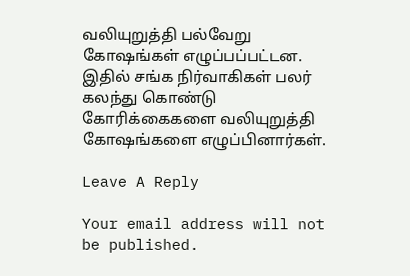வலியுறுத்தி பல்வேறு கோஷங்கள் எழுப்பப்பட்டன. இதில் சங்க நிர்வாகிகள் பலர் கலந்து கொண்டு கோரிக்கைகளை வலியுறுத்தி கோஷங்களை எழுப்பினார்கள்.

Leave A Reply

Your email address will not be published.